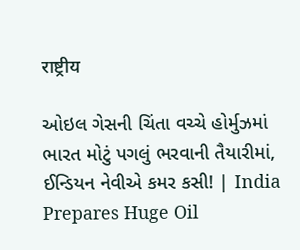राष्ट्रीय

ઓઇલ ગેસની ચિંતા વચ્ચે હોર્મુઝમાં ભારત મોટું પગલું ભરવાની તૈયારીમાં, ઈન્ડિયન નેવીએ કમર કસી! | India Prepares Huge Oil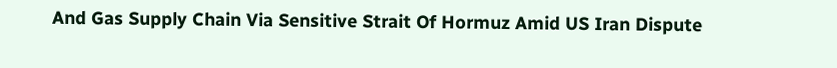And Gas Supply Chain Via Sensitive Strait Of Hormuz Amid US Iran Dispute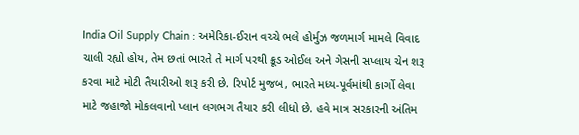India Oil Supply Chain : અમેરિકા-ઈરાન વચ્ચે ભલે હોર્મુઝ જળમાર્ગ મામલે વિવાદ ચાલી રહ્યો હોય, તેમ છતાં ભારતે તે માર્ગ પરથી ક્રૂડ ઓઈલ અને ગેસની સપ્લાય ચેન શરૂ કરવા માટે મોટી તૈયારીઓ શરૂ કરી છે. રિપોર્ટ મુજબ, ભારતે મધ્ય-પૂર્વમાંથી કાર્ગો લેવા માટે જહાજો મોકલવાનો પ્લાન લગભગ તૈયાર કરી લીધો છે. હવે માત્ર સરકારની અંતિમ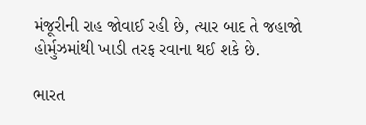મંજૂરીની રાહ જોવાઈ રહી છે, ત્યાર બાદ તે જહાજો હોર્મુઝમાંથી ખાડી તરફ રવાના થઈ શકે છે.

ભારત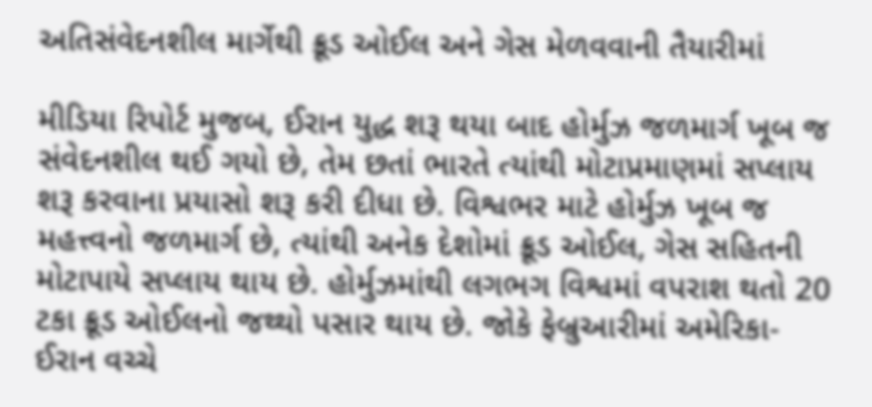અતિસંવેદનશીલ માર્ગેથી ક્રૂડ ઓઈલ અને ગેસ મેળવવાની તૈયારીમાં

મીડિયા રિપોર્ટ મુજબ, ઈરાન યુદ્ધ શરૂ થયા બાદ હોર્મુઝ જળમાર્ગ ખૂબ જ સંવેદનશીલ થઈ ગયો છે, તેમ છતાં ભારતે ત્યાંથી મોટાપ્રમાણમાં સપ્લાય શરૂ કરવાના પ્રયાસો શરૂ કરી દીધા છે. વિશ્વભર માટે હોર્મુઝ ખૂબ જ મહત્ત્વનો જળમાર્ગ છે, ત્યાંથી અનેક દેશોમાં ક્રૂડ ઓઈલ, ગેસ સહિતની મોટાપાયે સપ્લાય થાય છે. હોર્મુઝમાંથી લગભગ વિશ્વમાં વપરાશ થતો 20 ટકા ક્રૂડ ઓઈલનો જથ્થો પસાર થાય છે. જોકે ફેબ્રુઆરીમાં અમેરિકા-ઈરાન વચ્ચે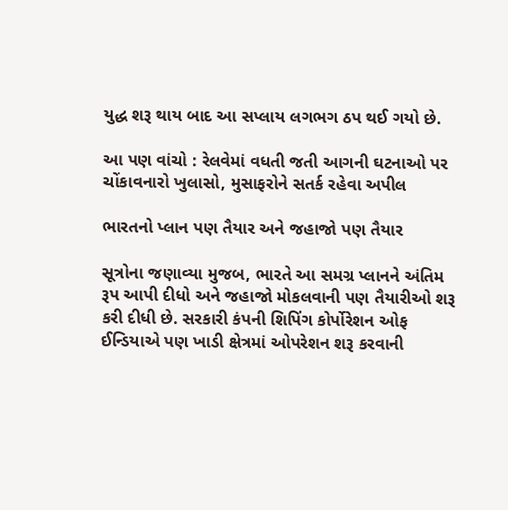યુદ્ધ શરૂ થાય બાદ આ સપ્લાય લગભગ ઠપ થઈ ગયો છે.

આ પણ વાંચો : રેલવેમાં વધતી જતી આગની ઘટનાઓ પર ચોંકાવનારો ખુલાસો, મુસાફરોને સતર્ક રહેવા અપીલ

ભારતનો પ્લાન પણ તૈયાર અને જહાજો પણ તૈયાર

સૂત્રોના જણાવ્યા મુજબ, ભારતે આ સમગ્ર પ્લાનને અંતિમ રૂપ આપી દીધો અને જહાજો મોકલવાની પણ તૈયારીઓ શરૂ કરી દીધી છે. સરકારી કંપની શિપિંગ કોર્પોરેશન ઓફ ઈન્ડિયાએ પણ ખાડી ક્ષેત્રમાં ઓપરેશન શરૂ કરવાની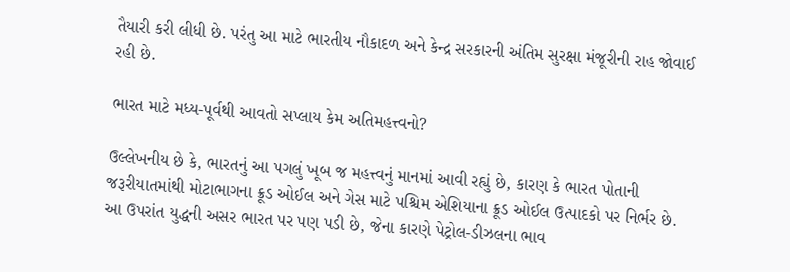તૈયારી કરી લીધી છે. પરંતુ આ માટે ભારતીય નૌકાદળ અને કેન્દ્ર સરકારની અંતિમ સુરક્ષા મંજૂરીની રાહ જોવાઈ રહી છે.

ભારત માટે મધ્ય-પૂર્વથી આવતો સપ્લાય કેમ અતિમહત્ત્વનો?

ઉલ્લેખનીય છે કે, ભારતનું આ પગલું ખૂબ જ મહત્ત્વનું માનમાં આવી રહ્યું છે, કારણ કે ભારત પોતાની જરૂરીયાતમાંથી મોટાભાગના ક્રૂડ ઓઈલ અને ગેસ માટે પશ્ચિમ એશિયાના ક્રૂડ ઓઈલ ઉત્પાદકો પર નિર્ભર છે. આ ઉપરાંત યુદ્ધની અસર ભારત પર પણ પડી છે, જેના કારણે પેટ્રોલ-ડીઝલના ભાવ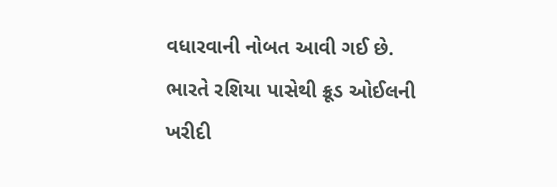વધારવાની નોબત આવી ગઈ છે. ભારતે રશિયા પાસેથી ક્રૂડ ઓઈલની ખરીદી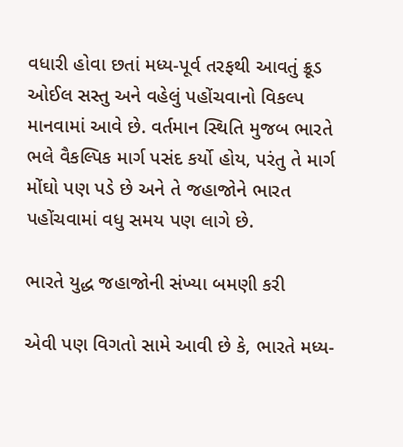વધારી હોવા છતાં મધ્ય-પૂર્વ તરફથી આવતું ક્રૂડ ઓઈલ સસ્તુ અને વહેલું પહોંચવાનો વિકલ્પ માનવામાં આવે છે. વર્તમાન સ્થિતિ મુજબ ભારતે ભલે વૈકલ્પિક માર્ગ પસંદ કર્યો હોય, પરંતુ તે માર્ગ મોંઘો પણ પડે છે અને તે જહાજોને ભારત પહોંચવામાં વધુ સમય પણ લાગે છે.

ભારતે યુદ્ધ જહાજોની સંખ્યા બમણી કરી

એવી પણ વિગતો સામે આવી છે કે, ભારતે મધ્ય-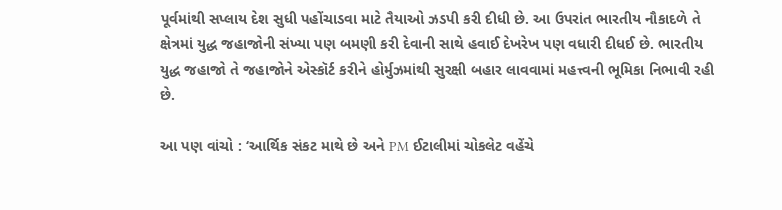પૂર્વમાંથી સપ્લાય દેશ સુધી પહોંચાડવા માટે તૈયાઓ ઝડપી કરી દીધી છે. આ ઉપરાંત ભારતીય નૌકાદળે તે ક્ષેત્રમાં યુદ્ધ જહાજોની સંખ્યા પણ બમણી કરી દેવાની સાથે હવાઈ દેખરેખ પણ વધારી દીધઈ છે. ભારતીય યુદ્ધ જહાજો તે જહાજોને એસ્કૉર્ટ કરીને હોર્મુઝમાંથી સુરક્ષી બહાર લાવવામાં મહત્ત્વની ભૂમિકા નિભાવી રહી છે.

આ પણ વાંચો : ‘આર્થિક સંકટ માથે છે અને PM ઈટાલીમાં ચોકલેટ વહેંચે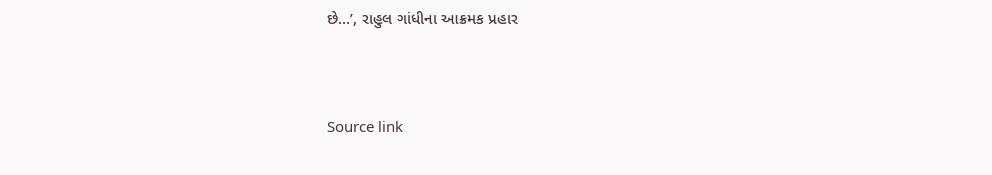છે…’, રાહુલ ગાંધીના આક્રમક પ્રહાર



Source link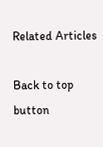Related Articles

Back to top button